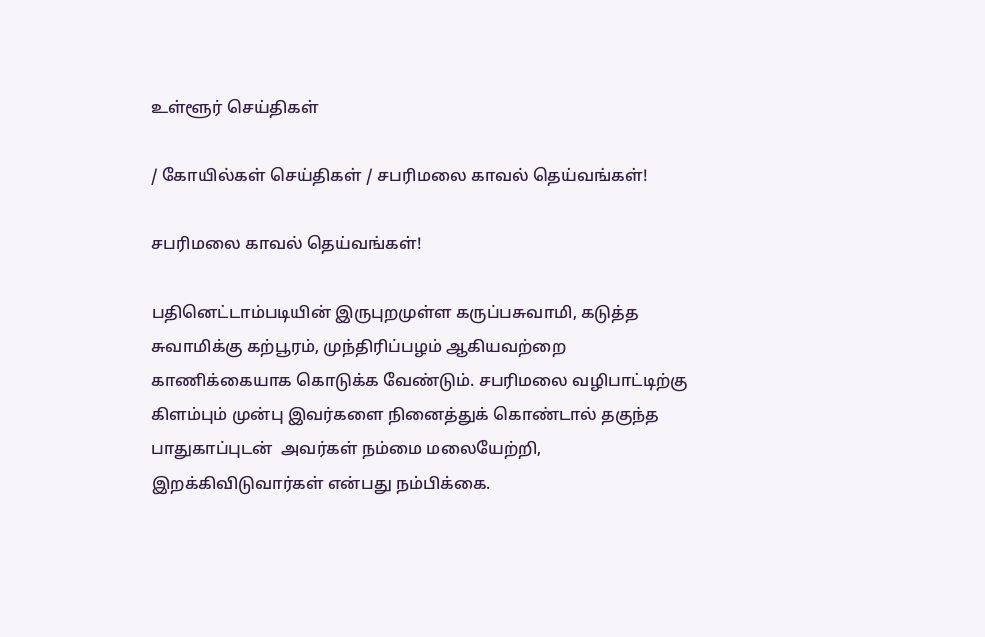உள்ளூர் செய்திகள்

/ கோயில்கள் செய்திகள் / சபரிமலை காவல் தெய்வங்கள்!

சபரிமலை காவல் தெய்வங்கள்!

பதினெட்டாம்படியின் இருபுறமுள்ள கருப்பசுவாமி, கடுத்த சுவாமிக்கு கற்பூரம், முந்திரிப்பழம் ஆகியவற்றை காணிக்கையாக கொடுக்க வேண்டும். சபரிமலை வழிபாட்டிற்கு கிளம்பும் முன்பு இவர்களை நினைத்துக் கொண்டால் தகுந்த பாதுகாப்புடன்  அவர்கள் நம்மை மலையேற்றி, இறக்கிவிடுவார்கள் என்பது நம்பிக்கை.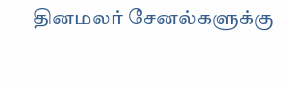தினமலர் சேனல்களுக்கு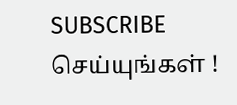SUBSCRIBE செய்யுங்கள் !